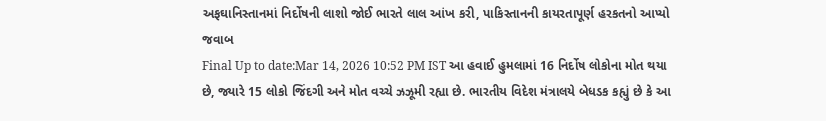અફઘાનિસ્તાનમાં નિર્દોષની લાશો જોઈ ભારતે લાલ આંખ કરી, પાકિસ્તાનની કાયરતાપૂર્ણ હરકતનો આપ્યો જવાબ
Final Up to date:Mar 14, 2026 10:52 PM IST આ હવાઈ હુમલામાં 16 નિર્દોષ લોકોના મોત થયા છે, જ્યારે 15 લોકો જિંદગી અને મોત વચ્ચે ઝઝૂમી રહ્યા છે. ભારતીય વિદેશ મંત્રાલયે બેધડક કહ્યું છે કે આ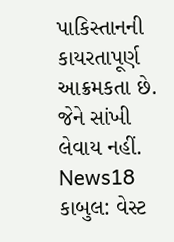પાકિસ્તાનની કાયરતાપૂર્ણ આક્રમકતા છે. જેને સાંખી લેવાય નહીં. News18 કાબુલ: વેસ્ટ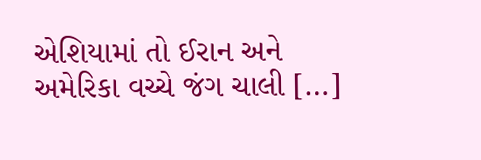એશિયામાં તો ઈરાન અને અમેરિકા વચ્ચે જંગ ચાલી […]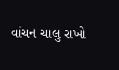વાંચન ચાલુ રાખો